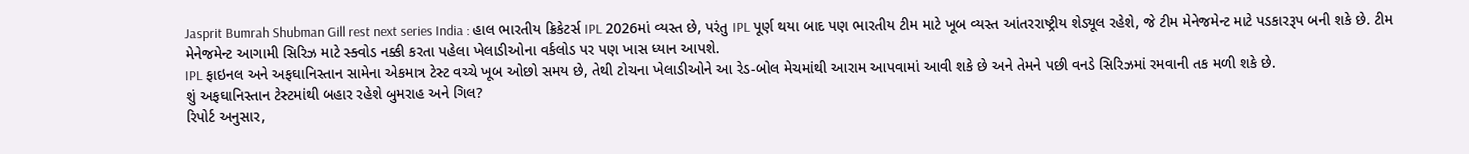Jasprit Bumrah Shubman Gill rest next series India : હાલ ભારતીય ક્રિકેટર્સ IPL 2026માં વ્યસ્ત છે, પરંતુ IPL પૂર્ણ થયા બાદ પણ ભારતીય ટીમ માટે ખૂબ વ્યસ્ત આંતરરાષ્ટ્રીય શેડ્યૂલ રહેશે, જે ટીમ મેનેજમેન્ટ માટે પડકારરૂપ બની શકે છે. ટીમ મેનેજમેન્ટ આગામી સિરિઝ માટે સ્ક્વોડ નક્કી કરતા પહેલા ખેલાડીઓના વર્કલોડ પર પણ ખાસ ધ્યાન આપશે.
IPL ફાઇનલ અને અફઘાનિસ્તાન સામેના એકમાત્ર ટેસ્ટ વચ્ચે ખૂબ ઓછો સમય છે, તેથી ટોચના ખેલાડીઓને આ રેડ-બોલ મેચમાંથી આરામ આપવામાં આવી શકે છે અને તેમને પછી વનડે સિરિઝમાં રમવાની તક મળી શકે છે.
શું અફઘાનિસ્તાન ટેસ્ટમાંથી બહાર રહેશે બુમરાહ અને ગિલ?
રિપોર્ટ અનુસાર,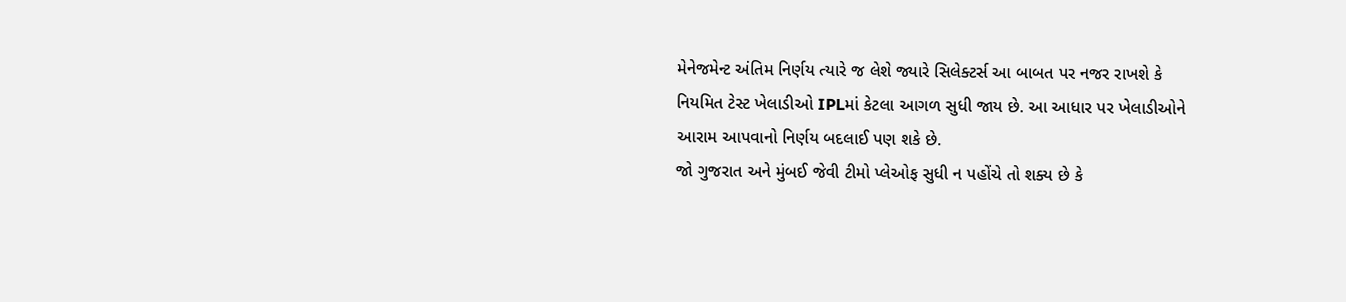મેનેજમેન્ટ અંતિમ નિર્ણય ત્યારે જ લેશે જ્યારે સિલેક્ટર્સ આ બાબત પર નજર રાખશે કે નિયમિત ટેસ્ટ ખેલાડીઓ IPLમાં કેટલા આગળ સુધી જાય છે. આ આધાર પર ખેલાડીઓને આરામ આપવાનો નિર્ણય બદલાઈ પણ શકે છે.
જો ગુજરાત અને મુંબઈ જેવી ટીમો પ્લેઓફ સુધી ન પહોંચે તો શક્ય છે કે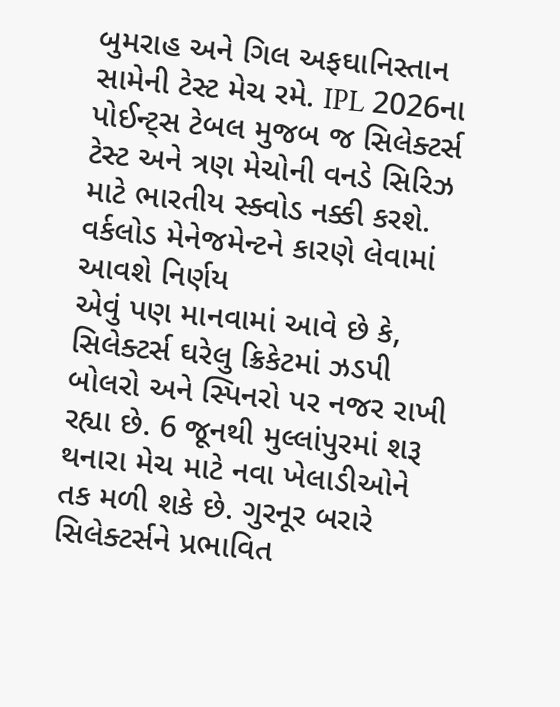બુમરાહ અને ગિલ અફઘાનિસ્તાન સામેની ટેસ્ટ મેચ રમે. IPL 2026ના પોઈન્ટ્સ ટેબલ મુજબ જ સિલેક્ટર્સ ટેસ્ટ અને ત્રણ મેચોની વનડે સિરિઝ માટે ભારતીય સ્ક્વોડ નક્કી કરશે.
વર્કલોડ મેનેજમેન્ટને કારણે લેવામાં આવશે નિર્ણય
એવું પણ માનવામાં આવે છે કે, સિલેક્ટર્સ ઘરેલુ ક્રિકેટમાં ઝડપી બોલરો અને સ્પિનરો પર નજર રાખી રહ્યા છે. 6 જૂનથી મુલ્લાંપુરમાં શરૂ થનારા મેચ માટે નવા ખેલાડીઓને તક મળી શકે છે. ગુરનૂર બરારે સિલેક્ટર્સને પ્રભાવિત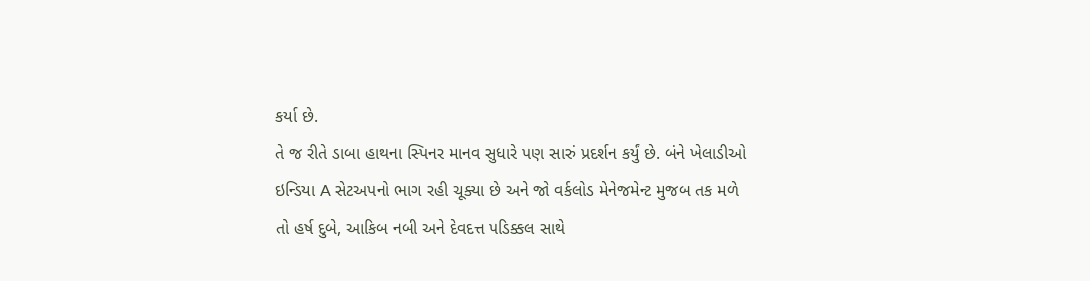કર્યા છે.
તે જ રીતે ડાબા હાથના સ્પિનર માનવ સુધારે પણ સારું પ્રદર્શન કર્યું છે. બંને ખેલાડીઓ ઇન્ડિયા A સેટઅપનો ભાગ રહી ચૂક્યા છે અને જો વર્કલોડ મેનેજમેન્ટ મુજબ તક મળે તો હર્ષ દુબે, આકિબ નબી અને દેવદત્ત પડિક્કલ સાથે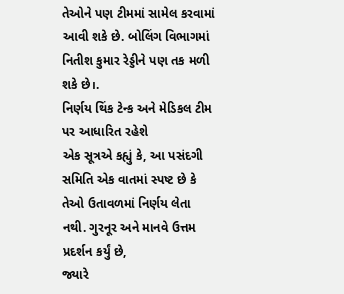તેઓને પણ ટીમમાં સામેલ કરવામાં આવી શકે છે. બોલિંગ વિભાગમાં નિતીશ કુમાર રેડ્ડીને પણ તક મળી શકે છે।.
નિર્ણય થિંક ટેન્ક અને મેડિકલ ટીમ પર આધારિત રહેશે
એક સૂત્રએ કહ્યું કે, આ પસંદગી સમિતિ એક વાતમાં સ્પષ્ટ છે કે તેઓ ઉતાવળમાં નિર્ણય લેતા નથી. ગુરનૂર અને માનવે ઉત્તમ પ્રદર્શન કર્યું છે,
જ્યારે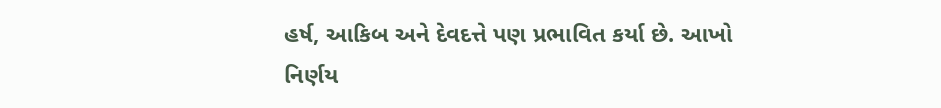હર્ષ, આકિબ અને દેવદત્તે પણ પ્રભાવિત કર્યા છે. આખો નિર્ણય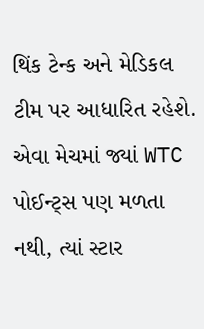થિંક ટેન્ક અને મેડિકલ ટીમ પર આધારિત રહેશે. એવા મેચમાં જ્યાં WTC પોઈન્ટ્સ પણ મળતા નથી, ત્યાં સ્ટાર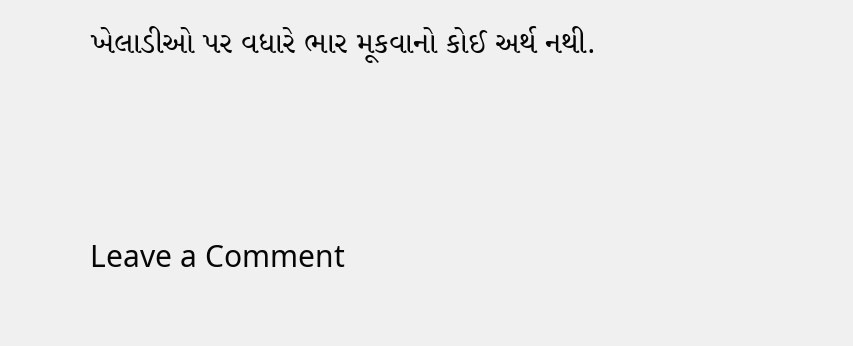ખેલાડીઓ પર વધારે ભાર મૂકવાનો કોઈ અર્થ નથી.




Leave a Comment